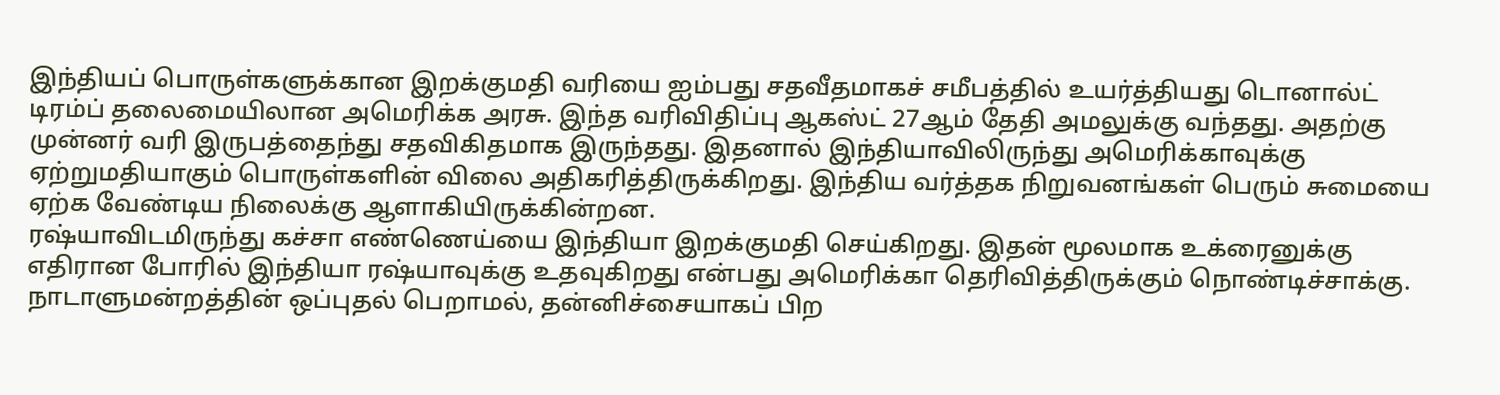இந்தியப் பொருள்களுக்கான இறக்குமதி வரியை ஐம்பது சதவீதமாகச் சமீபத்தில் உயர்த்தியது டொனால்ட் டிரம்ப் தலைமையிலான அமெரிக்க அரசு. இந்த வரிவிதிப்பு ஆகஸ்ட் 27ஆம் தேதி அமலுக்கு வந்தது. அதற்கு முன்னர் வரி இருபத்தைந்து சதவிகிதமாக இருந்தது. இதனால் இந்தியாவிலிருந்து அமெரிக்காவுக்கு ஏற்றுமதியாகும் பொருள்களின் விலை அதிகரித்திருக்கிறது. இந்திய வர்த்தக நிறுவனங்கள் பெரும் சுமையை ஏற்க வேண்டிய நிலைக்கு ஆளாகியிருக்கின்றன.
ரஷ்யாவிடமிருந்து கச்சா எண்ணெய்யை இந்தியா இறக்குமதி செய்கிறது. இதன் மூலமாக உக்ரைனுக்கு எதிரான போரில் இந்தியா ரஷ்யாவுக்கு உதவுகிறது என்பது அமெரிக்கா தெரிவித்திருக்கும் நொண்டிச்சாக்கு. நாடாளுமன்றத்தின் ஒப்புதல் பெறாமல், தன்னிச்சையாகப் பிற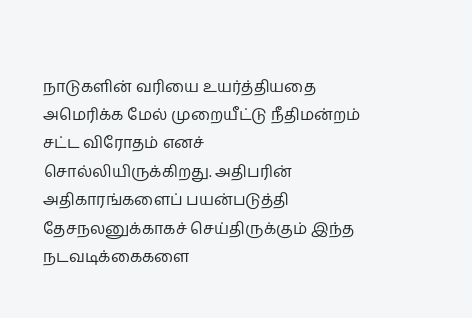நாடுகளின் வரியை உயர்த்தியதை அமெரிக்க மேல் முறையீட்டு நீதிமன்றம் சட்ட விரோதம் எனச் சொல்லியிருக்கிறது. அதிபரின் அதிகாரங்களைப் பயன்படுத்தி தேசநலனுக்காகச் செய்திருக்கும் இந்த நடவடிக்கைகளை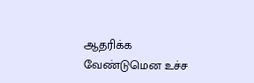ஆதரிக்க வேண்டுமென உச்ச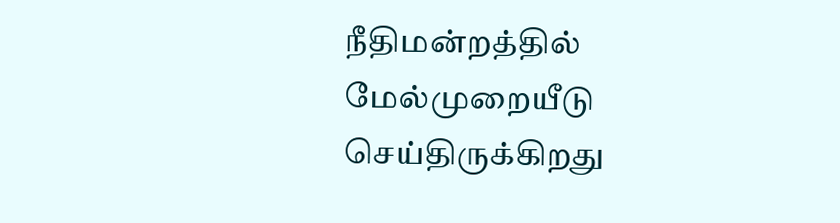நீதிமன்றத்தில் மேல்முறையீடு செய்திருக்கிறது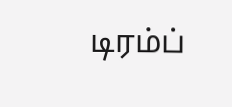டிரம்ப்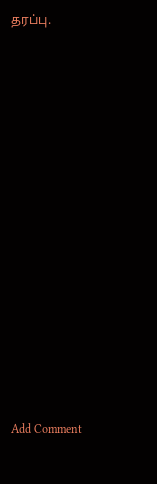தரப்பு.















Add Comment